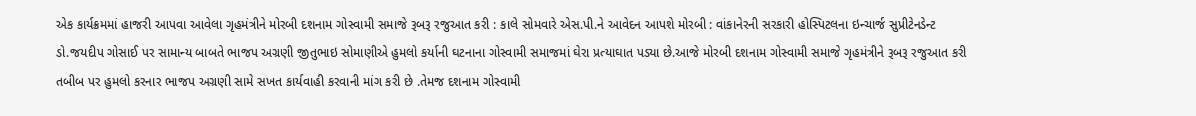એક કાર્યક્રમમાં હાજરી આપવા આવેલા ગૃહમંત્રીને મોરબી દશનામ ગોસ્વામી સમાજે રૂબરૂ રજુઆત કરી : કાલે સોમવારે એસ.પી.ને આવેદન આપશે મોરબી : વાંકાનેરની સરકારી હોસ્પિટલના ઇન્ચાર્જ સુપ્રીટેનડેન્ટ ડો.જયદીપ ગોસાઈ પર સામાન્ય બાબતે ભાજપ અગ્રણી જીતુભાઇ સોમાણીએ હુમલો કર્યાની ઘટનાના ગોસ્વામી સમાજમાં ઘેરા પ્રત્યાઘાત પડ્યા છે.આજે મોરબી દશનામ ગોસ્વામી સમાજે ગૃહમંત્રીને રૂબરૂ રજુઆત કરી તબીબ પર હુમલો કરનાર ભાજપ અગ્રણી સામે સખત કાર્યવાહી કરવાની માંગ કરી છે .તેમજ દશનામ ગોસ્વામી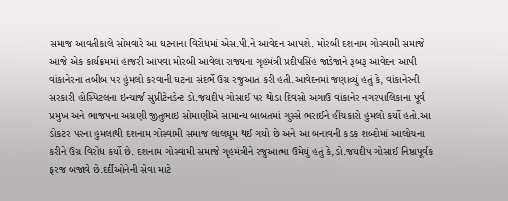સમાજ આવતીકાલે સોમવારે આ ઘટનાના વિરોધમાં એસ.પી.ને આવેદન આપશે. મોરબી દશનામ ગોસ્વામી સમાજે આજે એક કાર્યક્રમમાં હાજરી આપવા મોરબી આવેલા રાજ્યના ગૃહમંત્રી પ્રદીપસિંહ જાડેજાને રૂબરૂ આવેદન આપી વાંકાનેરના તબીબ પર હુંમલો કરવાની ઘટના સંદર્ભે ઉગ્ર રજુઆત કરી હતી.આવેદનમાં જણાવ્યું હતું કે, વાંકાનેરની સરકારી હોસ્પિટલના ઇન્ચાર્જ સુપ્રીટેનડેન્ટ ડો.જયદીપ ગોસાઈ પર થોડા દિવસો અગાઉ વાંકાનેર નગરપાલિકાના પૂર્વ પ્રમુખ અને ભાજપના અગ્રણી જીતુભાઇ સોમાણીએ સામાન્ય બાબતમાં ગુસ્સે ભરાઈને હીંચકારો હુમલો કર્યો હતો.આ ડોકટર પરના હુમલાથી દશનામ ગોસ્વામી સમાજ લાલઘૂમ થઈ ગયો છે અને આ બનાવની કડક શબ્દોમાં આલોચના કરીને ઉગ્ર વિરોધ કર્યો છે. દશનામ ગોસ્વામી સમાજે ગૃહમંત્રીને રજુઆત્મા ઉમેયું હતું કે,ડો.જયદીપ ગોસાઈ નિષ્ઠાપૂર્વક ફરજ બજાવે છે.દર્દીઓનેની સેવા માટે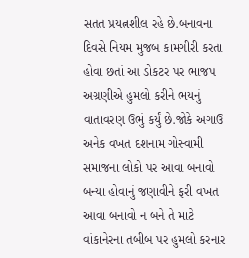સતત પ્રયત્નશીલ રહે છે.બનાવના દિવસે નિયમ મુજબ કામગીરી કરતા હોવા છતાં આ ડોકટર પર ભાજપ અગ્રણીએ હુમલો કરીને ભયનું વાતાવરણ ઉભું કર્યું છે.જોકે અગાઉ અનેક વખત દશનામ ગોસ્વામી સમાજના લોકો પર આવા બનાવો બન્યા હોવાનું જણાવીને ફરી વખત આવા બનાવો ન બને તે માટે વાંકાનેરના તબીબ પર હુમલો કરનાર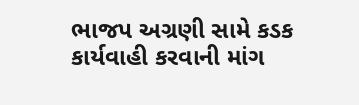ભાજપ અગ્રણી સામે કડક કાર્યવાહી કરવાની માંગ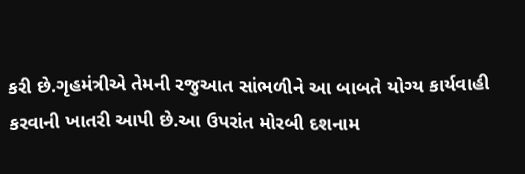કરી છે.ગૃહમંત્રીએ તેમની રજુઆત સાંભળીને આ બાબતે યોગ્ય કાર્યવાહી કરવાની ખાતરી આપી છે.આ ઉપરાંત મોરબી દશનામ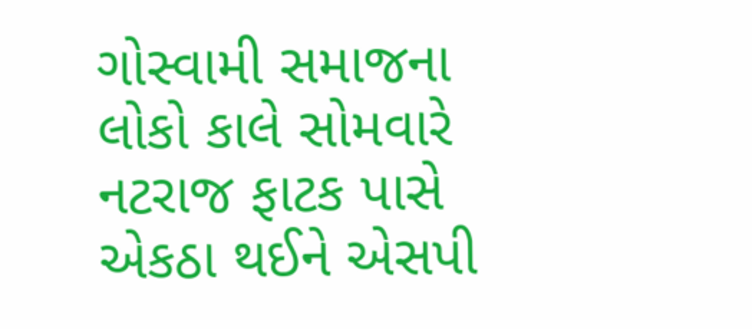ગોસ્વામી સમાજના લોકો કાલે સોમવારે નટરાજ ફાટક પાસે એકઠા થઈને એસપી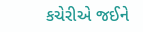કચેરીએ જઈને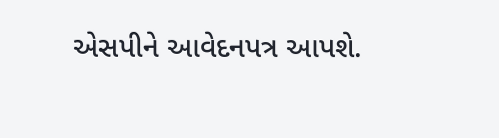એસપીને આવેદનપત્ર આપશે.